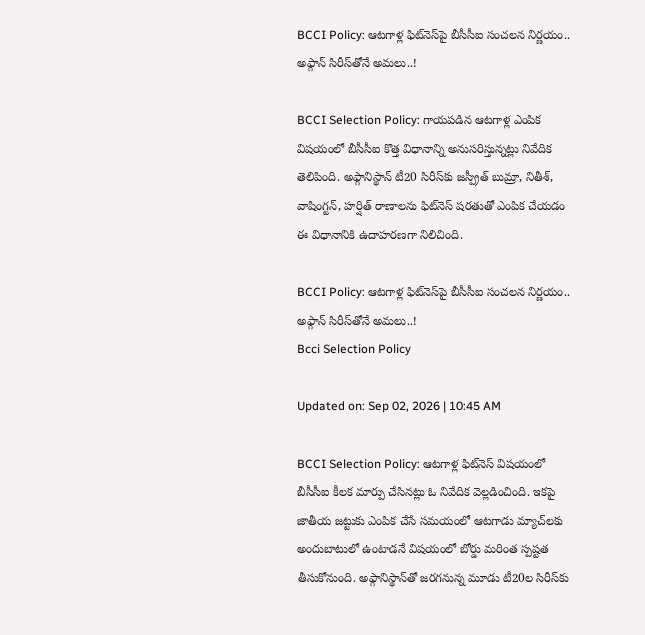BCCI Policy: ఆటగాళ్ల ఫిట్‌నెస్‌పై బీసీసీఐ సంచలన నిర్ణయం.. అఫ్గాన్ సిరీస్‌తోనే అమలు..!

BCCI Selection Policy: గాయపడిన ఆటగాళ్ల ఎంపిక విషయంలో బీసీసీఐ కొత్త విధానాన్ని అనుసరిస్తున్నట్లు నివేదిక తెలిపింది. అఫ్గానిస్థాన్ టీ20 సిరీస్‌కు జస్ప్రీత్ బుమ్రా, నితీశ్, వాషింగ్టన్, హర్షిత్ రాణాలను ఫిట్‌నెస్ షరతుతో ఎంపిక చేయడం ఈ విధానానికి ఉదాహరణగా నిలిచింది.

BCCI Policy: ఆటగాళ్ల ఫిట్‌నెస్‌పై బీసీసీఐ సంచలన నిర్ణయం.. అఫ్గాన్ సిరీస్‌తోనే అమలు..!
Bcci Selection Policy

Updated on: Sep 02, 2026 | 10:45 AM

BCCI Selection Policy: ఆటగాళ్ల ఫిట్‌నెస్ విషయంలో బీసీసీఐ కీలక మార్పు చేసినట్లు ఓ నివేదిక వెల్లడించింది. ఇకపై జాతీయ జట్టుకు ఎంపిక చేసే సమయంలో ఆటగాడు మ్యాచ్‌లకు అందుబాటులో ఉంటాడనే విషయంలో బోర్డు మరింత స్పష్టత తీసుకోనుంది. అఫ్గానిస్థాన్‌తో జరగనున్న మూడు టీ20ల సిరీస్‌కు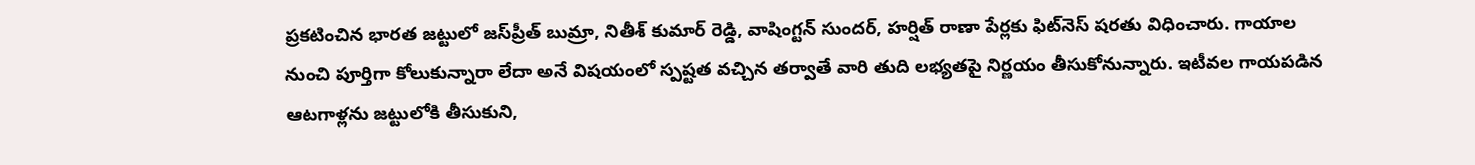ప్రకటించిన భారత జట్టులో జస్‌ప్రీత్ బుమ్రా, నితీశ్ కుమార్ రెడ్డి, వాషింగ్టన్ సుందర్, హర్షిత్ రాణా పేర్లకు ఫిట్‌నెస్ షరతు విధించారు. గాయాల నుంచి పూర్తిగా కోలుకున్నారా లేదా అనే విషయంలో స్పష్టత వచ్చిన తర్వాతే వారి తుది లభ్యతపై నిర్ణయం తీసుకోనున్నారు. ఇటీవల గాయపడిన ఆటగాళ్లను జట్టులోకి తీసుకుని,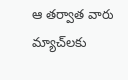ఆ తర్వాత వారు మ్యాచ్‌లకు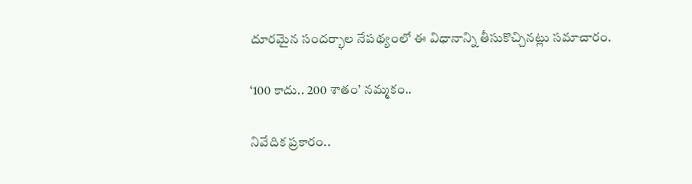దూరమైన సందర్భాల నేపథ్యంలో ఈ విధానాన్ని తీసుకొచ్చినట్లు సమాచారం.

‘100 కాదు.. 200 శాతం’ నమ్మకం..

నివేదిక ప్రకారం..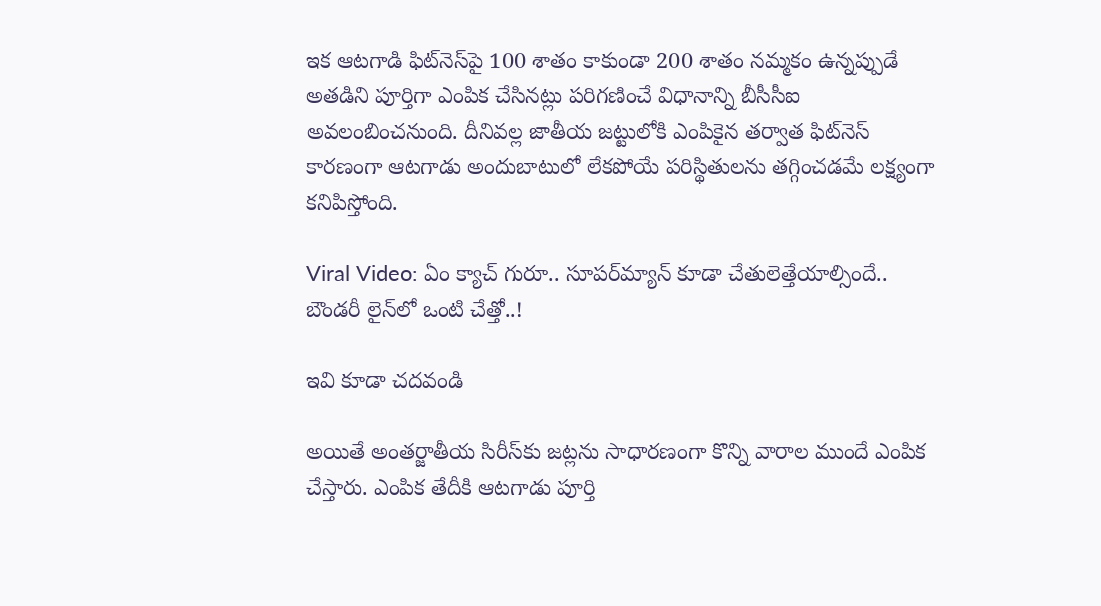ఇక ఆటగాడి ఫిట్‌నెస్‌పై 100 శాతం కాకుండా 200 శాతం నమ్మకం ఉన్నప్పుడే అతడిని పూర్తిగా ఎంపిక చేసినట్లు పరిగణించే విధానాన్ని బీసీసీఐ అవలంబించనుంది. దీనివల్ల జాతీయ జట్టులోకి ఎంపికైన తర్వాత ఫిట్‌నెస్ కారణంగా ఆటగాడు అందుబాటులో లేకపోయే పరిస్థితులను తగ్గించడమే లక్ష్యంగా కనిపిస్తోంది.

Viral Video: ఏం క్యాచ్ గురూ.. సూపర్‌మ్యాన్‌ కూడా చేతులెత్తేయాల్సిందే.. బౌండరీ లైన్‌‌లో ఒంటి చేత్తో..!

ఇవి కూడా చదవండి

అయితే అంతర్జాతీయ సిరీస్‌కు జట్లను సాధారణంగా కొన్ని వారాల ముందే ఎంపిక చేస్తారు. ఎంపిక తేదీకి ఆటగాడు పూర్తి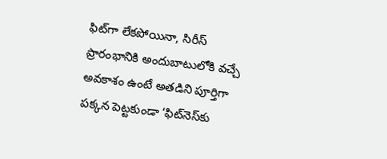ఫిట్‌గా లేకపోయినా, సిరీస్ ప్రారంభానికి అందుబాటులోకి వచ్చే అవకాశం ఉంటే అతడిని పూర్తిగా పక్కన పెట్టకుండా ‘ఫిట్‌నెస్‌కు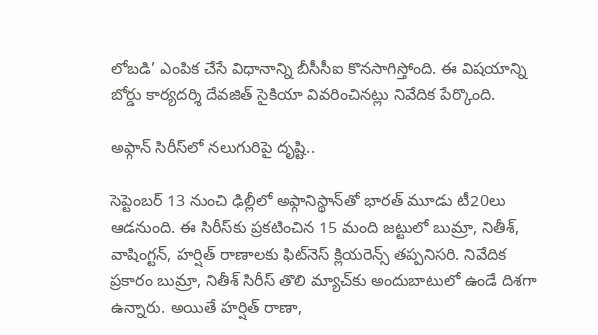లోబడి’ ఎంపిక చేసే విధానాన్ని బీసీసీఐ కొనసాగిస్తోంది. ఈ విషయాన్ని బోర్డు కార్యదర్శి దేవజిత్ సైకియా వివరించినట్లు నివేదిక పేర్కొంది.

అఫ్గాన్ సిరీస్‌లో నలుగురిపై దృష్టి..

సెప్టెంబర్ 13 నుంచి ఢిల్లీలో అఫ్గానిస్థాన్‌తో భారత్ మూడు టీ20లు ఆడనుంది. ఈ సిరీస్‌కు ప్రకటించిన 15 మంది జట్టులో బుమ్రా, నితీశ్, వాషింగ్టన్, హర్షిత్ రాణాలకు ఫిట్‌నెస్ క్లియరెన్స్ తప్పనిసరి. నివేదిక ప్రకారం బుమ్రా, నితీశ్ సిరీస్ తొలి మ్యాచ్‌కు అందుబాటులో ఉండే దిశగా ఉన్నారు. అయితే హర్షిత్ రాణా,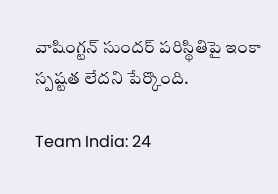వాషింగ్టన్ సుందర్ పరిస్థితిపై ఇంకా స్పష్టత లేదని పేర్కొంది.

Team India: 24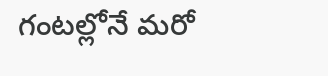గంటల్లోనే మరో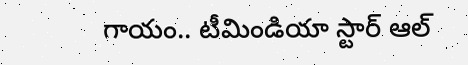గాయం.. టీమిండియా స్టార్ ఆల్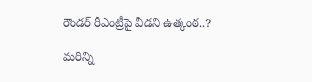రౌండర్ రీఎంట్రీపై వీడని ఉత్కంఠ..?

మరిన్ని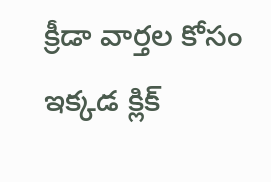క్రీడా వార్తల కోసం ఇక్కడ క్లిక్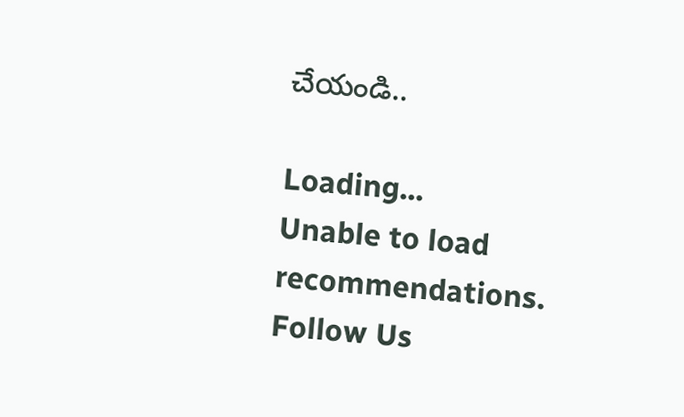చేయండి..

Loading...
Unable to load recommendations.
Follow Us